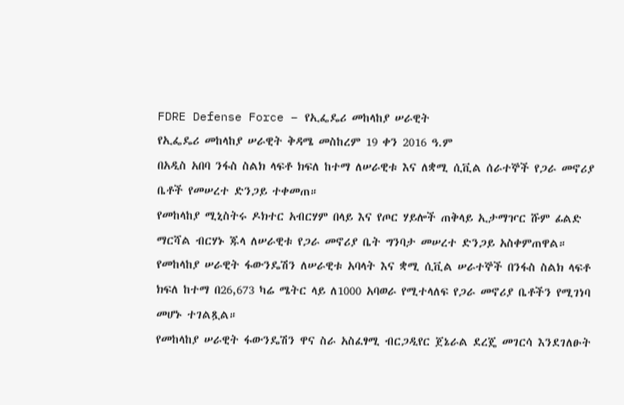FDRE Defense Force – የኢፌዴሪ መከላከያ ሠራዊት
የኢፌዴሪ መከላከያ ሠራዊት ቅዳሜ መስከረም 19 ቀን 2016 ዓ.ም
በአዲስ አበባ ንፋስ ስልክ ላፍቶ ክፍለ ከተማ ለሠራዊቱ እና ለቋሚ ሲቪል ሰራተኞች የጋራ መኖሪያ ቤቶች የመሠረተ ድንጋይ ተቀመጠ።
የመከላከያ ሚኒስትሩ ዶክተር አብርሃም በላይ እና የጦር ሃይሎች ጠቅላይ ኢታማዦር ሹም ፊልድ ማርሻል ብርሃኑ ጁላ ለሠራዊቱ የጋራ መኖሪያ ቤት ግንባታ መሠረተ ድንጋይ አስቀምጠዋል።
የመከላከያ ሠራዊት ፋውንዴሽን ለሠራዊቱ አባላት እና ቋሚ ሲቪል ሠራተኞች በንፋስ ስልክ ላፍቶ ክፍለ ከተማ በ26,673 ካሬ ሜትር ላይ ለ1000 አባወራ የሚተላለፍ የጋራ መኖሪያ ቤቶችን የሚገነባ መሆኑ ተገልጿል።
የመከላከያ ሠራዊት ፋውንዴሽን ዋና ስራ አስፈፃሚ ብርጋዲየር ጀኔራል ደረጄ መገርሳ እንደገለፁት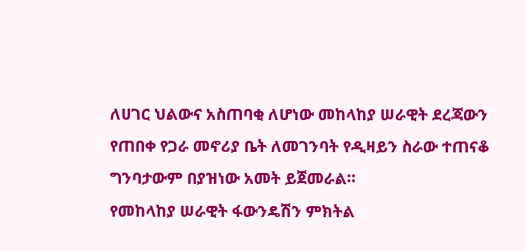ለሀገር ህልውና አስጠባቂ ለሆነው መከላከያ ሠራዊት ደረጃውን የጠበቀ የጋራ መኖሪያ ቤት ለመገንባት የዲዛይን ስራው ተጠናቆ ግንባታውም በያዝነው አመት ይጀመራል።
የመከላከያ ሠራዊት ፋውንዴሽን ምክትል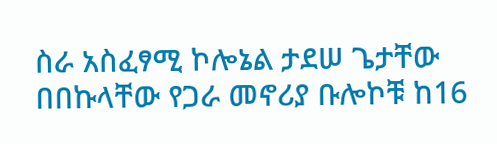ስራ አስፈፃሚ ኮሎኔል ታደሠ ጌታቸው በበኩላቸው የጋራ መኖሪያ ቡሎኮቹ ከ16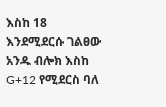እስከ 18 እንደሚደርሱ ገልፀው አንዱ ብሎክ እስከ G+12 የሚደርስ ባለ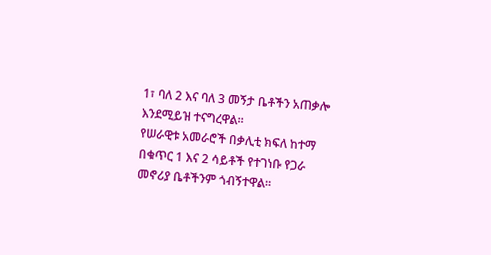1፣ ባለ 2 እና ባለ 3 መኝታ ቤቶችን አጠቃሎ እንደሚይዝ ተናግረዋል።
የሠራዊቱ አመራሮች በቃሊቲ ክፍለ ከተማ በቁጥር 1 እና 2 ሳይቶች የተገነቡ የጋራ መኖሪያ ቤቶችንም ጎብኝተዋል።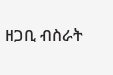ዘጋቢ ብስራት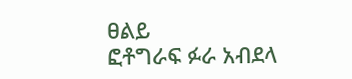ፀልይ
ፎቶግራፍ ፉራ አብደላ